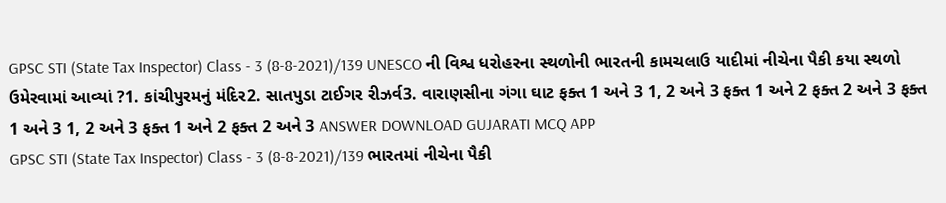GPSC STI (State Tax Inspector) Class - 3 (8-8-2021)/139 UNESCO ની વિશ્વ ધરોહરના સ્થળોની ભારતની કામચલાઉ યાદીમાં નીચેના પૈકી કયા સ્થળો ઉમેરવામાં આવ્યાં ?1. કાંચીપુરમનું મંદિર2. સાતપુડા ટાઈગર રીઝર્વ3. વારાણસીના ગંગા ઘાટ ફક્ત 1 અને 3 1, 2 અને 3 ફક્ત 1 અને 2 ફક્ત 2 અને 3 ફક્ત 1 અને 3 1, 2 અને 3 ફક્ત 1 અને 2 ફક્ત 2 અને 3 ANSWER DOWNLOAD GUJARATI MCQ APP
GPSC STI (State Tax Inspector) Class - 3 (8-8-2021)/139 ભારતમાં નીચેના પૈકી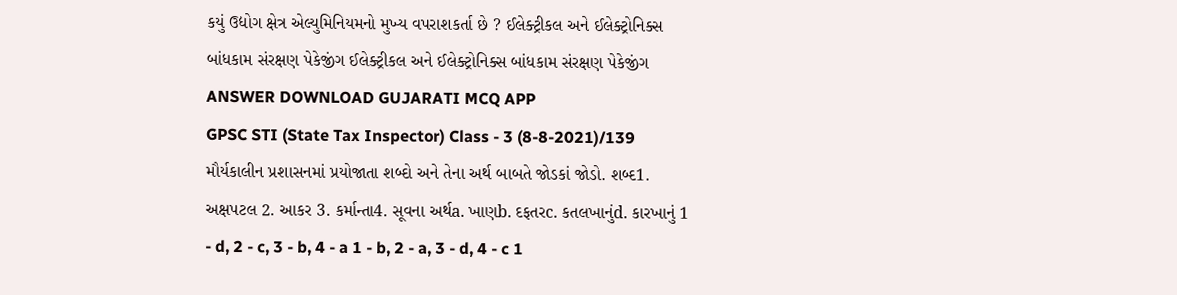કયું ઉદ્યોગ ક્ષેત્ર એલ્યુમિનિયમનો મુખ્ય વપરાશકર્તા છે ? ઈલેક્ટ્રીકલ અને ઈલેક્ટ્રોનિક્સ બાંધકામ સંરક્ષણ પેકેજીંગ ઈલેક્ટ્રીકલ અને ઈલેક્ટ્રોનિક્સ બાંધકામ સંરક્ષણ પેકેજીંગ ANSWER DOWNLOAD GUJARATI MCQ APP
GPSC STI (State Tax Inspector) Class - 3 (8-8-2021)/139 મૌર્યકાલીન પ્રશાસનમાં પ્રયોજાતા શબ્દો અને તેના અર્થ બાબતે જોડકાં જોડો. શબ્દ1. અક્ષપટલ 2. આકર 3. કર્માન્તા4. સૂવના અર્થa. ખાણb. દફતરc. કતલખાનુંd. કારખાનું 1 - d, 2 - c, 3 - b, 4 - a 1 - b, 2 - a, 3 - d, 4 - c 1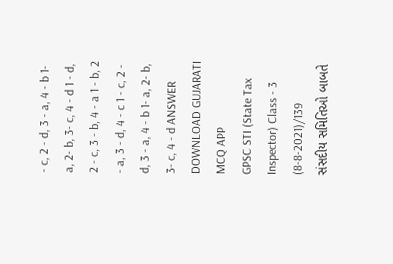- c, 2 - d, 3 - a, 4 - b 1- a, 2- b, 3- c, 4 - d 1 - d, 2 - c, 3 - b, 4 - a 1 - b, 2 - a, 3 - d, 4 - c 1 - c, 2 - d, 3 - a, 4 - b 1- a, 2- b, 3- c, 4 - d ANSWER DOWNLOAD GUJARATI MCQ APP
GPSC STI (State Tax Inspector) Class - 3 (8-8-2021)/139 સંસદીય સમિતિઓ બાબતે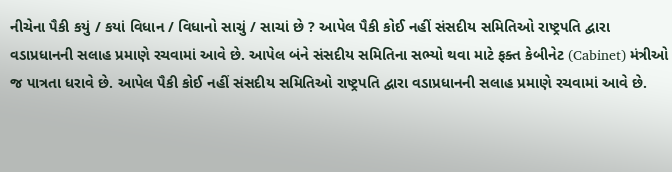નીચેના પૈકી કયું / કયાં વિધાન / વિધાનો સાચું / સાચાં છે ? આપેલ પૈકી કોઈ નહીં સંસદીય સમિતિઓ રાષ્ટ્રપતિ દ્વારા વડાપ્રધાનની સલાહ પ્રમાણે રચવામાં આવે છે. આપેલ બંને સંસદીય સમિતિના સભ્યો થવા માટે ફક્ત કેબીનેટ (Cabinet) મંત્રીઓ જ પાત્રતા ધરાવે છે. આપેલ પૈકી કોઈ નહીં સંસદીય સમિતિઓ રાષ્ટ્રપતિ દ્વારા વડાપ્રધાનની સલાહ પ્રમાણે રચવામાં આવે છે.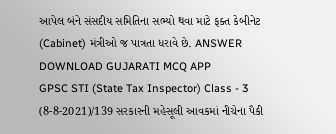આપેલ બંને સંસદીય સમિતિના સભ્યો થવા માટે ફક્ત કેબીનેટ (Cabinet) મંત્રીઓ જ પાત્રતા ધરાવે છે. ANSWER DOWNLOAD GUJARATI MCQ APP
GPSC STI (State Tax Inspector) Class - 3 (8-8-2021)/139 સરકારની મહેસૂલી આવકમાં નીચેના પૈકી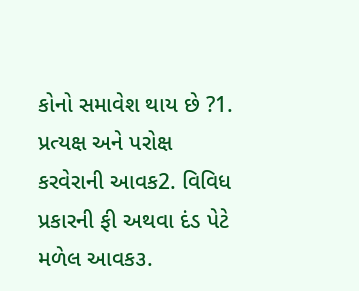કોનો સમાવેશ થાય છે ?1. પ્રત્યક્ષ અને પરોક્ષ કરવેરાની આવક2. વિવિધ પ્રકારની ફી અથવા દંડ પેટે મળેલ આવક૩.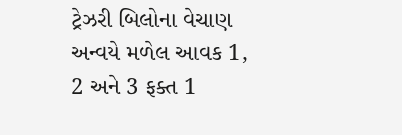ટ્રેઝરી બિલોના વેચાણ અન્વયે મળેલ આવક 1, 2 અને 3 ફક્ત 1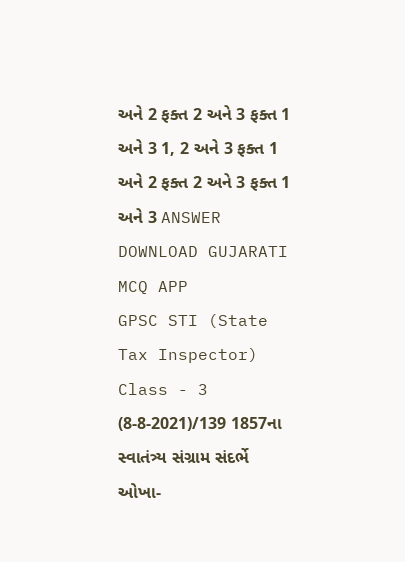અને 2 ફક્ત 2 અને 3 ફક્ત 1 અને 3 1, 2 અને 3 ફક્ત 1 અને 2 ફક્ત 2 અને 3 ફક્ત 1 અને 3 ANSWER DOWNLOAD GUJARATI MCQ APP
GPSC STI (State Tax Inspector) Class - 3 (8-8-2021)/139 1857ના સ્વાતંત્ર્ય સંગ્રામ સંદર્ભે ઓખા-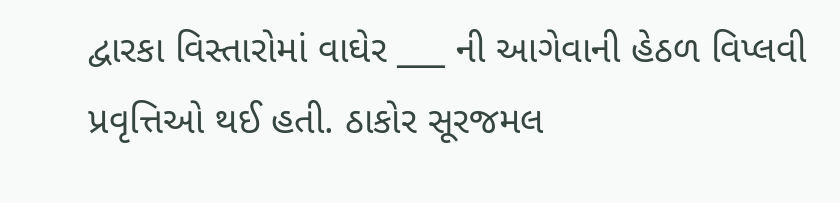દ્વારકા વિસ્તારોમાં વાઘેર ___ ની આગેવાની હેઠળ વિપ્લવી પ્રવૃત્તિઓ થઈ હતી. ઠાકોર સૂરજમલ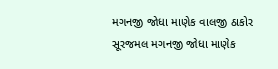મગનજી જોધા માણેક વાલજી ઠાકોર સૂરજમલ મગનજી જોધા માણેક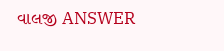વાલજી ANSWER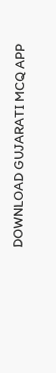DOWNLOAD GUJARATI MCQ APP